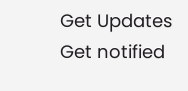Get Updates
Get notified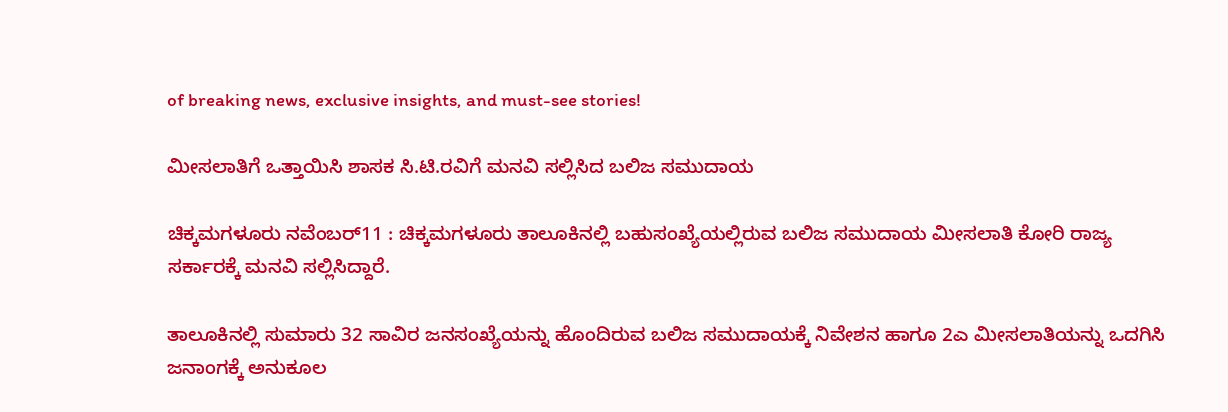of breaking news, exclusive insights, and must-see stories!

ಮೀಸಲಾತಿಗೆ ಒತ್ತಾಯಿಸಿ ಶಾಸಕ ಸಿ.ಟಿ.ರವಿಗೆ ಮನವಿ ಸಲ್ಲಿಸಿದ ಬಲಿಜ ಸಮುದಾಯ

ಚಿಕ್ಕಮಗಳೂರು ನವೆಂಬರ್‌11 : ಚಿಕ್ಕಮಗಳೂರು ತಾಲೂಕಿನಲ್ಲಿ ಬಹುಸಂಖ್ಯೆಯಲ್ಲಿರುವ ಬಲಿಜ ಸಮುದಾಯ ಮೀಸಲಾತಿ ಕೋರಿ ರಾಜ್ಯ ಸರ್ಕಾರಕ್ಕೆ ಮನವಿ ಸಲ್ಲಿಸಿದ್ದಾರೆ.

ತಾಲೂಕಿನಲ್ಲಿ ಸುಮಾರು 32 ಸಾವಿರ ಜನಸಂಖ್ಯೆಯನ್ನು ಹೊಂದಿರುವ ಬಲಿಜ ಸಮುದಾಯಕ್ಕೆ ನಿವೇಶನ ಹಾಗೂ 2ಎ ಮೀಸಲಾತಿಯನ್ನು ಒದಗಿಸಿ ಜನಾಂಗಕ್ಕೆ ಅನುಕೂಲ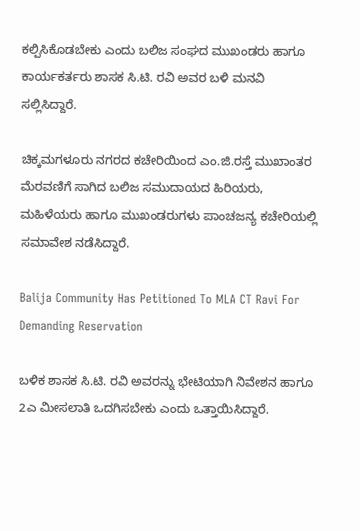ಕಲ್ಪಿಸಿಕೊಡಬೇಕು ಎಂದು ಬಲಿಜ ಸಂಘದ ಮುಖಂಡರು ಹಾಗೂ ಕಾರ್ಯಕರ್ತರು ಶಾಸಕ ಸಿ.ಟಿ. ರವಿ ಅವರ ಬಳಿ ಮನವಿ ಸಲ್ಲಿಸಿದ್ದಾರೆ.

ಚಿಕ್ಕಮಗಳೂರು ನಗರದ ಕಚೇರಿಯಿಂದ ಎಂ.ಜಿ.ರಸ್ತೆ ಮುಖಾಂತರ ಮೆರವಣಿಗೆ ಸಾಗಿದ ಬಲಿಜ ಸಮುದಾಯದ ಹಿರಿಯರು, ಮಹಿಳೆಯರು ಹಾಗೂ ಮುಖಂಡರುಗಳು ಪಾಂಚಜನ್ಯ ಕಚೇರಿಯಲ್ಲಿ ಸಮಾವೇಶ ನಡೆಸಿದ್ದಾರೆ.

Balija Community Has Petitioned To MLA CT Ravi For Demanding Reservation

ಬಳಿಕ ಶಾಸಕ ಸಿ.ಟಿ. ರವಿ ಅವರನ್ನು ಭೇಟಿಯಾಗಿ ನಿವೇಶನ ಹಾಗೂ 2ಎ ಮೀಸಲಾತಿ ಒದಗಿಸಬೇಕು ಎಂದು ಒತ್ತಾಯಿಸಿದ್ದಾರೆ.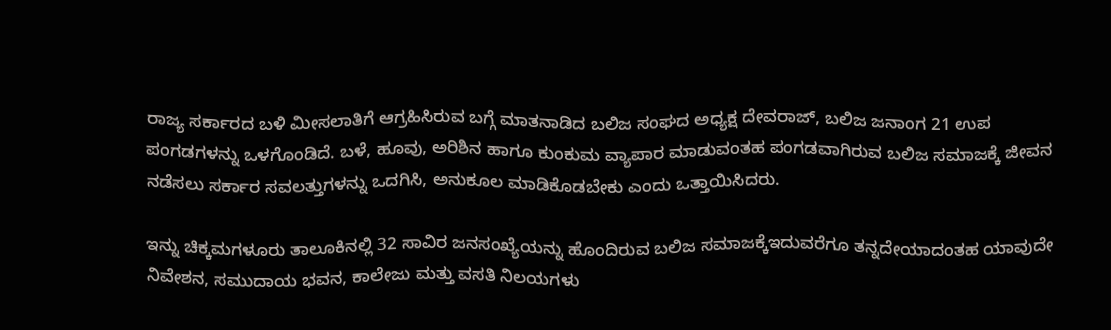ರಾಜ್ಯ ಸರ್ಕಾರದ ಬಳಿ ಮೀಸಲಾತಿಗೆ ಆಗ್ರಹಿಸಿರುವ ಬಗ್ಗೆ ಮಾತನಾಡಿದ ಬಲಿಜ ಸಂಘದ ಅಧ್ಯಕ್ಷ ದೇವರಾಜ್, ಬಲಿಜ ಜನಾಂಗ 21 ಉಪ ಪಂಗಡಗಳನ್ನು ಒಳಗೊಂಡಿದೆ. ಬಳೆ, ಹೂವು, ಅರಿಶಿನ ಹಾಗೂ ಕುಂಕುಮ ವ್ಯಾಪಾರ ಮಾಡುವಂತಹ ಪಂಗಡವಾಗಿರುವ ಬಲಿಜ ಸಮಾಜಕ್ಕೆ ಜೀವನ ನಡೆಸಲು ಸರ್ಕಾರ ಸವಲತ್ತುಗಳನ್ನು ಒದಗಿಸಿ, ಅನುಕೂಲ ಮಾಡಿಕೊಡಬೇಕು ಎಂದು ಒತ್ತಾಯಿಸಿದರು.

ಇನ್ನು ಚಿಕ್ಕಮಗಳೂರು ತಾಲೂಕಿನಲ್ಲಿ 32 ಸಾವಿರ ಜನಸಂಖ್ಯೆಯನ್ನು ಹೊಂದಿರುವ ಬಲಿಜ ಸಮಾಜಕ್ಕೆಇದುವರೆಗೂ ತನ್ನದೇಯಾದಂತಹ ಯಾವುದೇ ನಿವೇಶನ, ಸಮುದಾಯ ಭವನ, ಕಾಲೇಜು ಮತ್ತು ವಸತಿ ನಿಲಯಗಳು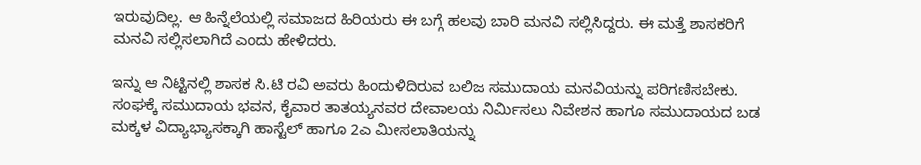ಇರುವುದಿಲ್ಲ. ಆ ಹಿನ್ನೆಲೆಯಲ್ಲಿ ಸಮಾಜದ ಹಿರಿಯರು ಈ ಬಗ್ಗೆ ಹಲವು ಬಾರಿ ಮನವಿ ಸಲ್ಲಿಸಿದ್ದರು. ಈ ಮತ್ತೆ ಶಾಸಕರಿಗೆ ಮನವಿ ಸಲ್ಲಿಸಲಾಗಿದೆ ಎಂದು ಹೇಳಿದರು.

ಇನ್ನು ಆ ನಿಟ್ಟಿನಲ್ಲಿ ಶಾಸಕ ಸಿ.ಟಿ ರವಿ ಅವರು ಹಿಂದುಳಿದಿರುವ ಬಲಿಜ ಸಮುದಾಯ ಮನವಿಯನ್ನು ಪರಿಗಣಿಸಬೇಕು. ಸಂಘಕ್ಕೆ ಸಮುದಾಯ ಭವನ, ಕೈವಾರ ತಾತಯ್ಯನವರ ದೇವಾಲಯ ನಿರ್ಮಿಸಲು ನಿವೇಶನ ಹಾಗೂ ಸಮುದಾಯದ ಬಡ ಮಕ್ಕಳ ವಿದ್ಯಾಭ್ಯಾಸಕ್ಕಾಗಿ ಹಾಸ್ಟೆಲ್ ಹಾಗೂ 2ಎ ಮೀಸಲಾತಿಯನ್ನು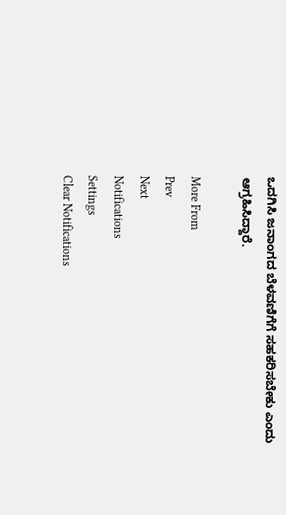ಒದಗಿಸಿ ಜನಾಂಗದ ಬೆಳವಣಿಗೆಗೆ ಸಹಕರಿಸಬೇಕು ಎಂದು ಆಗ್ರಹಿಸಿದ್ದಾರೆ.

More From
Prev
Next
Notifications
Settings
Clear Notifications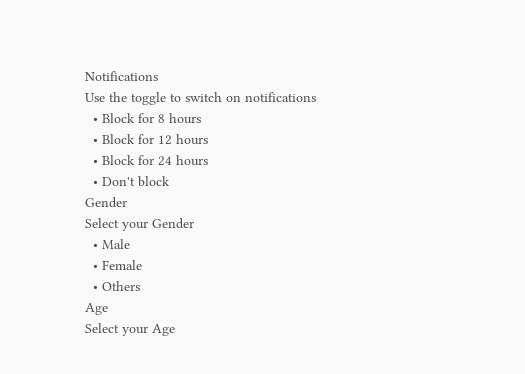Notifications
Use the toggle to switch on notifications
  • Block for 8 hours
  • Block for 12 hours
  • Block for 24 hours
  • Don't block
Gender
Select your Gender
  • Male
  • Female
  • Others
Age
Select your Age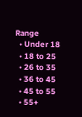Range
  • Under 18
  • 18 to 25
  • 26 to 35
  • 36 to 45
  • 45 to 55
  • 55+